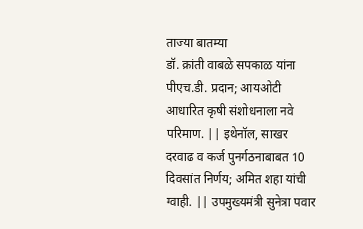ताज्या बातम्या
डॉ. क्रांती वाबळे सपकाळ यांना पीएच.डी. प्रदान; आयओटी आधारित कृषी संशोधनाला नवे परिमाण. || इथेनॉल, साखर दरवाढ व कर्ज पुनर्गठनाबाबत 10 दिवसांत निर्णय; अमित शहा यांची ग्वाही. || उपमुख्यमंत्री सुनेत्रा पवार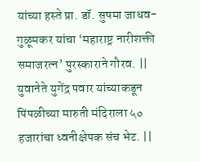यांच्या हस्ते प्रा. डॉ. सुषमा जाधव-गुळूमकर यांचा ‘महाराष्ट्र नारीशक्ती समाजरत्न’ पुरस्काराने गौरव. || युवानेते युगेंद्र पवार यांच्याकडून पिंपळीच्या मारुती मंदिराला ५० हजारांचा ध्वनीक्षेपक संच भेट. ||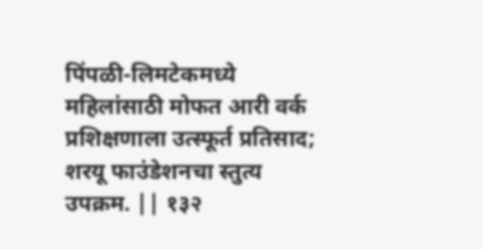पिंपळी-लिमटेकमध्ये महिलांसाठी मोफत आरी वर्क प्रशिक्षणाला उत्स्फूर्त प्रतिसाद; शरयू फाउंडेशनचा स्तुत्य उपक्रम. || १३२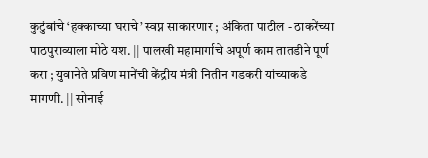कुटुंबांचे ‘हक्काच्या घराचे’ स्वप्न साकारणार ; अंकिता पाटील - ठाकरेंच्या पाठपुराव्याला मोठे यश. || पालखी महामार्गाचे अपूर्ण काम तातडीने पूर्ण करा ; युवानेते प्रविण मानेंची केंद्रीय मंत्री नितीन गडकरी यांच्याकडे मागणी. || सोनाई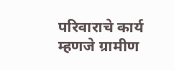परिवाराचे कार्य म्हणजे ग्रामीण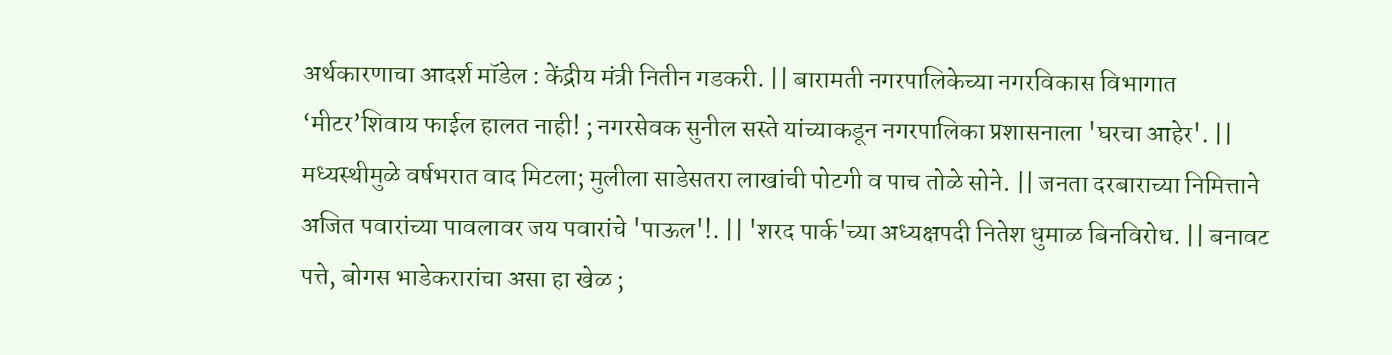अर्थकारणाचा आदर्श मॉडेल : केंद्रीय मंत्री नितीन गडकरी. || बारामती नगरपालिकेच्या नगरविकास विभागात ‘मीटर’शिवाय फाईल हालत नाही! ; नगरसेवक सुनील सस्ते यांच्याकडून नगरपालिका प्रशासनाला 'घरचा आहेर'. || मध्यस्थीमुळे वर्षभरात वाद मिटला; मुलीला साडेसतरा लाखांची पोटगी व पाच तोळे सोने. || जनता दरबाराच्या निमित्ताने अजित पवारांच्या पावलावर जय पवारांचे 'पाऊल'!. || 'शरद पार्क'च्या अध्यक्षपदी नितेश धुमाळ बिनविरोध. || बनावट पत्ते, बोगस भाडेकरारांचा असा हा खेळ ;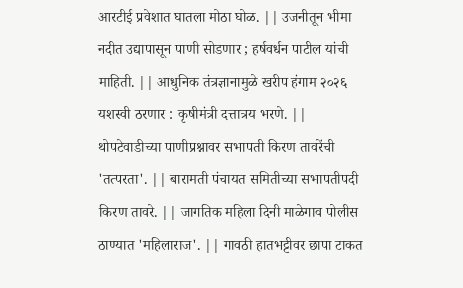आरटीई प्रवेशात घातला मोठा घोळ. || उजनीतून भीमा नदीत उद्यापासून पाणी सोडणार ; हर्षवर्धन पाटील यांची माहिती. || आधुनिक तंत्रज्ञानामुळे खरीप हंगाम २०२६ यशस्वी ठरणार : कृषीमंत्री दत्तात्रय भरणे. || थोपटेवाडीच्या पाणीप्रश्नावर सभापती किरण तावरेंची 'तत्परता'. || बारामती पंचायत समितीच्या सभापतीपदी किरण तावरे. || जागतिक महिला दिनी माळेगाव पोलीस ठाण्यात 'महिलाराज'. || गावठी हातभट्टीवर छापा टाकत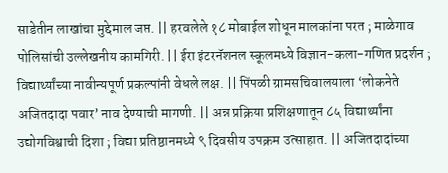साडेतीन लाखांचा मुद्देमाल जप्त. || हरवलेले १८ मोबाईल शोधून मालकांना परत ; माळेगाव पोलिसांची उल्लेखनीय कामगिरी. || ईरा इंटरनॅशनल स्कूलमध्ये विज्ञान-कला-गणित प्रदर्शन ; विद्यार्थ्यांच्या नावीन्यपूर्ण प्रकल्पांनी वेधले लक्ष. || पिंपळी ग्रामसचिवालयाला ‘लोकनेते अजितदादा पवार’ नाव देण्याची मागणी. || अन्न प्रक्रिया प्रशिक्षणातून ८५ विद्यार्थ्यांना उद्योगविश्वाची दिशा ; विद्या प्रतिष्ठानमध्ये ९ दिवसीय उपक्रम उत्साहात. || अजितदादांच्या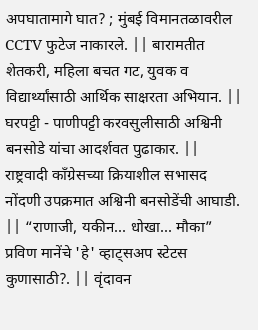अपघातामागे घात? ; मुंबई विमानतळावरील CCTV फुटेज नाकारले. || बारामतीत शेतकरी, महिला बचत गट, युवक व विद्यार्थ्यांसाठी आर्थिक साक्षरता अभियान. || घरपट्टी - पाणीपट्टी करवसुलीसाठी अश्विनी बनसोडे यांचा आदर्शवत पुढाकार. || राष्ट्रवादी काँग्रेसच्या क्रियाशील सभासद नोंदणी उपक्रमात अश्विनी बनसोडेंची आघाडी. || “राणाजी, यकीन... धोखा... मौका” प्रविण मानेंचे 'हे' व्हाट्सअप स्टेटस कुणासाठी?. || वृंदावन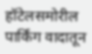हॉटेलसमोरील पार्किंग वादातून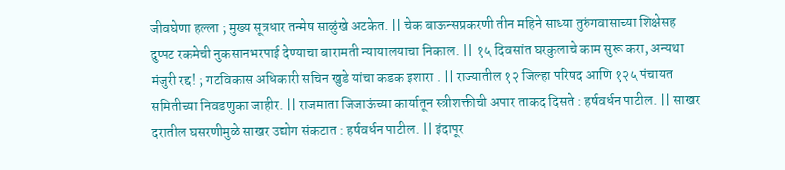जीवघेणा हल्ला ; मुख्य सूत्रधार तन्मेष साळुंखे अटकेत. || चेक बाऊन्सप्रकरणी तीन महिने साध्या तुरुंगवासाच्या शिक्षेसह दुप्पट रकमेची नुकसानभरपाई देण्याचा बारामती न्यायालयाचा निकाल. || १५ दिवसांत घरकुलाचे काम सुरू करा, अन्यथा मंजुरी रद्द! ; गटविकास अधिकारी सचिन खुडे यांचा कडक इशारा . || राज्यातील १२ जिल्हा परिषद आणि १२५ पंचायत समितीच्या निवडणुका जाहीर. || राजमाता जिजाऊंच्या कार्यातून स्त्रीशक्तीची अपार ताकद दिसते : हर्षवर्धन पाटील. || साखर दरातील घसरणीमुळे साखर उद्योग संकटात : हर्षवर्धन पाटील. || इंदापूर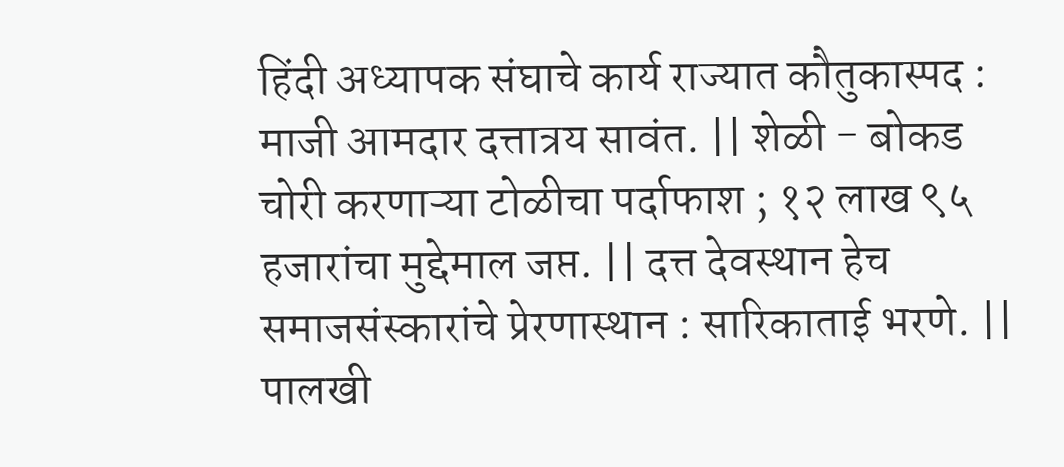हिंदी अध्यापक संघाचे कार्य राज्यात कौतुकास्पद : माजी आमदार दत्तात्रय सावंत. || शेळी - बोकड चोरी करणाऱ्या टोळीचा पर्दाफाश ; १२ लाख ९५ हजारांचा मुद्देमाल जप्त. || दत्त देवस्थान हेच समाजसंस्कारांचे प्रेरणास्थान : सारिकाताई भरणे. || पालखी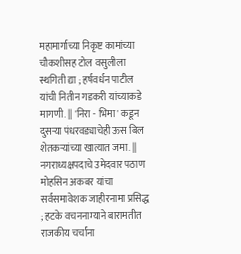महामार्गाच्या निकृष्ट कामांच्या चौकशीसह टोल वसुलीला स्थगिती द्या ; हर्षवर्धन पाटील यांची नितीन गडकरी यांच्याकडे मागणी. || 'निरा - भिमा' कडून दुसऱ्या पंधरवड्याचेही ऊस बिल शेतकऱ्यांच्या खात्यात जमा. || नगराध्यक्षपदाचे उमेदवार पठाण मोहसिन अकबर यांचा सर्वसमावेशक जाहीरनामा प्रसिद्ध ; हटके वचननाम्याने बारामतीत राजकीय चर्चांना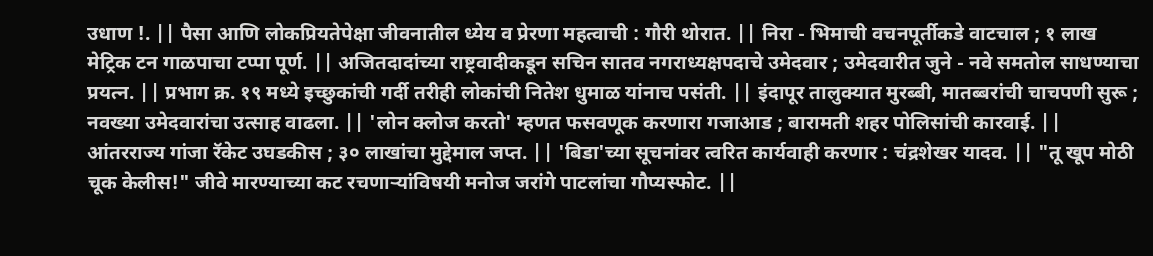उधाण !. || पैसा आणि लोकप्रियतेपेक्षा जीवनातील ध्येय व प्रेरणा महत्वाची : गौरी थोरात. || निरा - भिमाची वचनपूर्तीकडे वाटचाल ; १ लाख मेट्रिक टन गाळपाचा टप्पा पूर्ण. || अजितदादांच्या राष्ट्रवादीकडून सचिन सातव नगराध्यक्षपदाचे उमेदवार ; उमेदवारीत जुने - नवे समतोल साधण्याचा प्रयत्न. || प्रभाग क्र. १९ मध्ये इच्छुकांची गर्दी तरीही लोकांची नितेश धुमाळ यांनाच पसंती. || इंदापूर तालुक्यात मुरब्बी, मातब्बरांची चाचपणी सुरू ; नवख्या उमेदवारांचा उत्साह वाढला. || 'लोन क्लोज करतो' म्हणत फसवणूक करणारा गजाआड ; बारामती शहर पोलिसांची कारवाई. || आंतरराज्य गांजा रॅकेट उघडकीस ; ३० लाखांचा मुद्देमाल जप्त. || 'बिडा'च्या सूचनांवर त्वरित कार्यवाही करणार : चंद्रशेखर यादव. || "तू खूप मोठी चूक केलीस!" जीवे मारण्याच्या कट रचणाऱ्यांविषयी मनोज जरांगे पाटलांचा गौप्यस्फोट. ||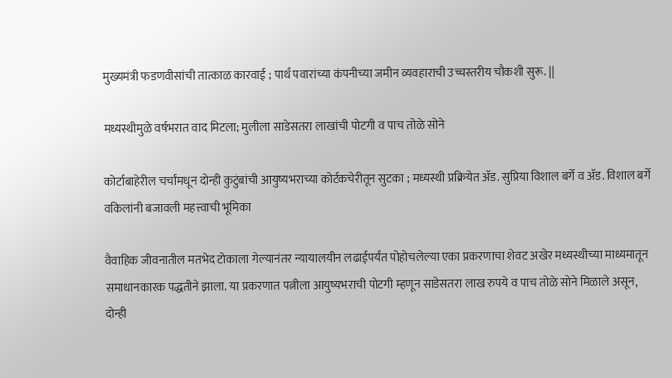मुख्यमंत्री फडणवीसांची तात्काळ कारवाई ; पार्थ पवारांच्या कंपनीच्या जमीन व्यवहाराची उच्चस्तरीय चौकशी सुरू. ||

मध्यस्थीमुळे वर्षभरात वाद मिटला; मुलीला साडेसतरा लाखांची पोटगी व पाच तोळे सोने

कोर्टाबाहेरील चर्चांमधून दोन्ही कुटुंबांची आयुष्यभराच्या कोर्टकचेरीतून सुटका ; मध्यस्थी प्रक्रियेत ॲड. सुप्रिया विशाल बर्गे व ॲड. विशाल बर्गे वकिलांनी बजावली महत्त्वाची भूमिका

वैवाहिक जीवनातील मतभेद टोकाला गेल्यानंतर न्यायालयीन लढाईपर्यंत पोहोचलेल्या एका प्रकरणाचा शेवट अखेर मध्यस्थीच्या माध्यमातून समाधानकारक पद्धतीने झाला. या प्रकरणात पत्नीला आयुष्यभराची पोटगी म्हणून साडेसतरा लाख रुपये व पाच तोळे सोने मिळाले असून, दोन्ही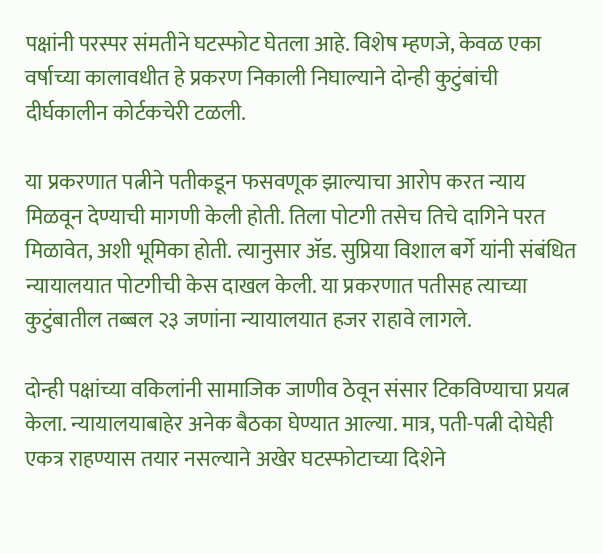पक्षांनी परस्पर संमतीने घटस्फोट घेतला आहे. विशेष म्हणजे, केवळ एका वर्षाच्या कालावधीत हे प्रकरण निकाली निघाल्याने दोन्ही कुटुंबांची दीर्घकालीन कोर्टकचेरी टळली.

या प्रकरणात पत्नीने पतीकडून फसवणूक झाल्याचा आरोप करत न्याय मिळवून देण्याची मागणी केली होती. तिला पोटगी तसेच तिचे दागिने परत मिळावेत, अशी भूमिका होती. त्यानुसार ॲड. सुप्रिया विशाल बर्गे यांनी संबंधित न्यायालयात पोटगीची केस दाखल केली. या प्रकरणात पतीसह त्याच्या कुटुंबातील तब्बल २३ जणांना न्यायालयात हजर राहावे लागले.

दोन्ही पक्षांच्या वकिलांनी सामाजिक जाणीव ठेवून संसार टिकविण्याचा प्रयत्न केला. न्यायालयाबाहेर अनेक बैठका घेण्यात आल्या. मात्र, पती-पत्नी दोघेही एकत्र राहण्यास तयार नसल्याने अखेर घटस्फोटाच्या दिशेने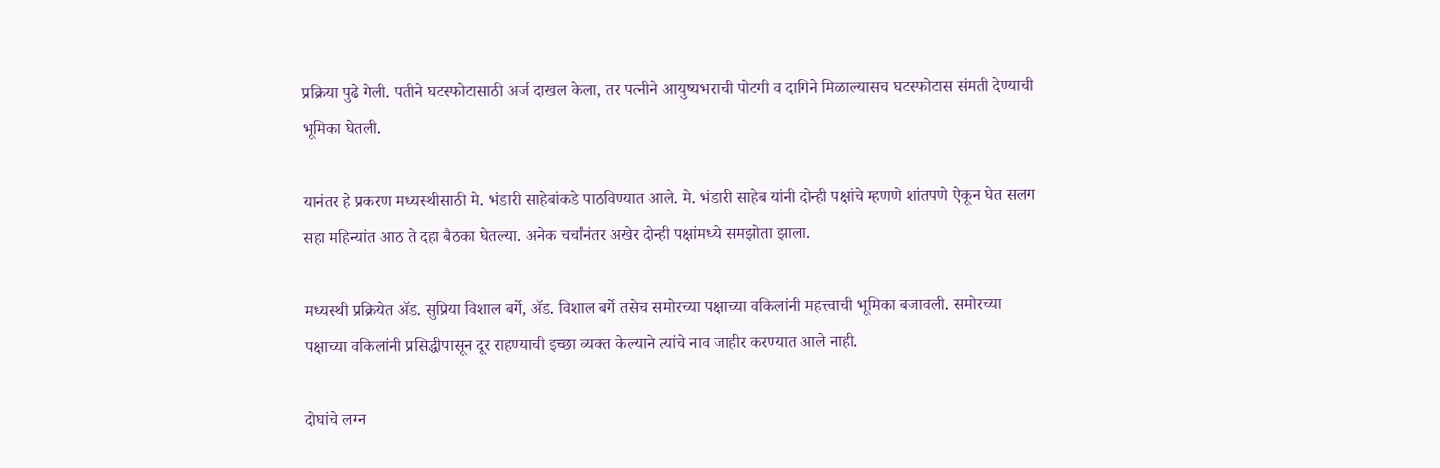प्रक्रिया पुढे गेली. पतीने घटस्फोटासाठी अर्ज दाखल केला, तर पत्नीने आयुष्यभराची पोटगी व दागिने मिळाल्यासच घटस्फोटास संमती देण्याची भूमिका घेतली.

यानंतर हे प्रकरण मध्यस्थीसाठी मे. भंडारी साहेबांकडे पाठविण्यात आले. मे. भंडारी साहेब यांनी दोन्ही पक्षांचे म्हणणे शांतपणे ऐकून घेत सलग सहा महिन्यांत आठ ते दहा बैठका घेतल्या. अनेक चर्चांनंतर अखेर दोन्ही पक्षांमध्ये समझोता झाला.

मध्यस्थी प्रक्रियेत ॲड. सुप्रिया विशाल बर्गे, ॲड. विशाल बर्गे तसेच समोरच्या पक्षाच्या वकिलांनी महत्त्वाची भूमिका बजावली. समोरच्या पक्षाच्या वकिलांनी प्रसिद्धीपासून दूर राहण्याची इच्छा व्यक्त केल्याने त्यांचे नाव जाहीर करण्यात आले नाही.

दोघांचे लग्न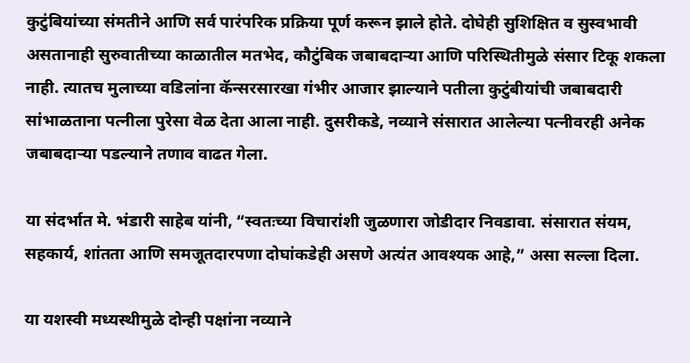कुटुंबियांच्या संमतीने आणि सर्व पारंपरिक प्रक्रिया पूर्ण करून झाले होते. दोघेही सुशिक्षित व सुस्वभावी असतानाही सुरुवातीच्या काळातील मतभेद, कौटुंबिक जबाबदाऱ्या आणि परिस्थितीमुळे संसार टिकू शकला नाही. त्यातच मुलाच्या वडिलांना कॅन्सरसारखा गंभीर आजार झाल्याने पतीला कुटुंबीयांची जबाबदारी सांभाळताना पत्नीला पुरेसा वेळ देता आला नाही. दुसरीकडे, नव्याने संसारात आलेल्या पत्नीवरही अनेक जबाबदाऱ्या पडल्याने तणाव वाढत गेला.

या संदर्भात मे. भंडारी साहेब यांनी, “स्वतःच्या विचारांशी जुळणारा जोडीदार निवडावा. संसारात संयम, सहकार्य, शांतता आणि समजूतदारपणा दोघांकडेही असणे अत्यंत आवश्यक आहे,” असा सल्ला दिला.

या यशस्वी मध्यस्थीमुळे दोन्ही पक्षांना नव्याने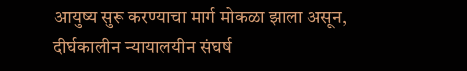आयुष्य सुरू करण्याचा मार्ग मोकळा झाला असून, दीर्घकालीन न्यायालयीन संघर्ष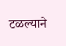टळल्याने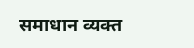समाधान व्यक्त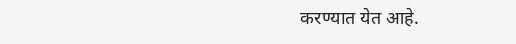करण्यात येत आहे.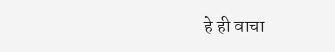हे ही वाचा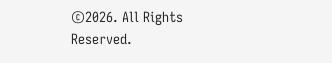©2026. All Rights Reserved.